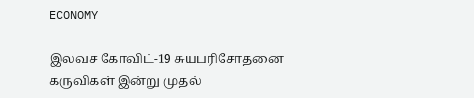ECONOMY

இலவச கோவிட்-19 சுயபரிசோதனை கருவிகள் இன்று முதல்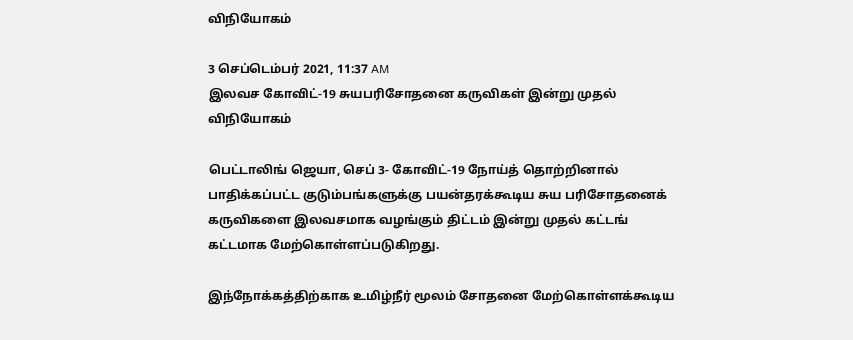விநியோகம்

3 செப்டெம்பர் 2021, 11:37 AM
இலவச கோவிட்-19 சுயபரிசோதனை கருவிகள் இன்று முதல் விநியோகம்

பெட்டாலிங் ஜெயா, செப் 3- கோவிட்-19 நோய்த் தொற்றினால் பாதிக்கப்பட்ட குடும்பங்களுக்கு பயன்தரக்கூடிய சுய பரிசோதனைக் கருவிகளை இலவசமாக வழங்கும் திட்டம் இன்று முதல் கட்டங் கட்டமாக மேற்கொள்ளப்படுகிறது.

இந்நோக்கத்திற்காக உமிழ்நீர் மூலம் சோதனை மேற்கொள்ளக்கூடிய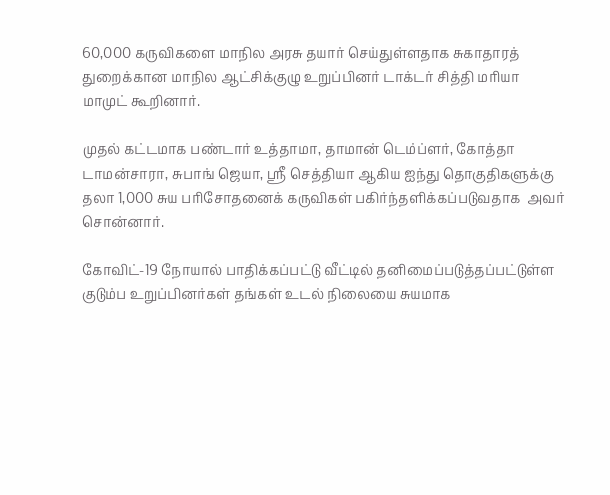60,000 கருவிகளை மாநில அரசு தயார் செய்துள்ளதாக சுகாதாரத் துறைக்கான மாநில ஆட்சிக்குழு உறுப்பினர் டாக்டர் சித்தி மரியா மாமுட் கூறினார்.

முதல் கட்டமாக பண்டார் உத்தாமா, தாமான் டெம்ப்ளர், கோத்தா டாமன்சாரா, சுபாங் ஜெயா, ஸ்ரீ செத்தியா ஆகிய ஐந்து தொகுதிகளுக்கு தலா 1,000 சுய பரிசோதனைக் கருவிகள் பகிர்ந்தளிக்கப்படுவதாக  அவர் சொன்னார்.

கோவிட்-19 நோயால் பாதிக்கப்பட்டு வீட்டில் தனிமைப்படுத்தப்பட்டுள்ள குடும்ப உறுப்பினர்கள் தங்கள் உடல் நிலையை சுயமாக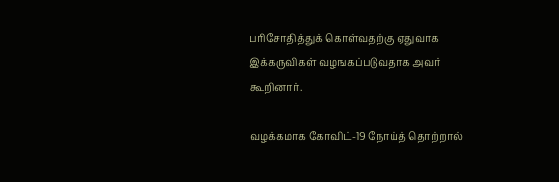பரிசோதித்துக் கொள்வதற்கு ஏதுவாக இக்கருவிகள் வழஙகப்படுவதாக அவர் கூறினார்.

வழக்கமாக கோவிட்-19 நோய்த் தொற்றால்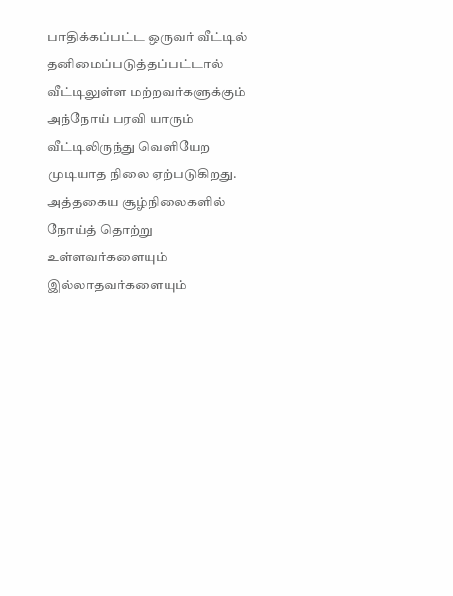பாதிக்கப்பட்ட ஒருவர் வீட்டில் தனிமைப்படுத்தப்பட்டால் வீட்டிலுள்ள மற்றவர்களுக்கும் அந்நோய் பரவி யாரும் வீட்டிலிருந்து வெளியேற முடியாத நிலை ஏற்படுகிறது. அத்தகைய சூழ்நிலைகளில் நோய்த் தொற்று உள்ளவர்களையும் இல்லாதவர்களையும்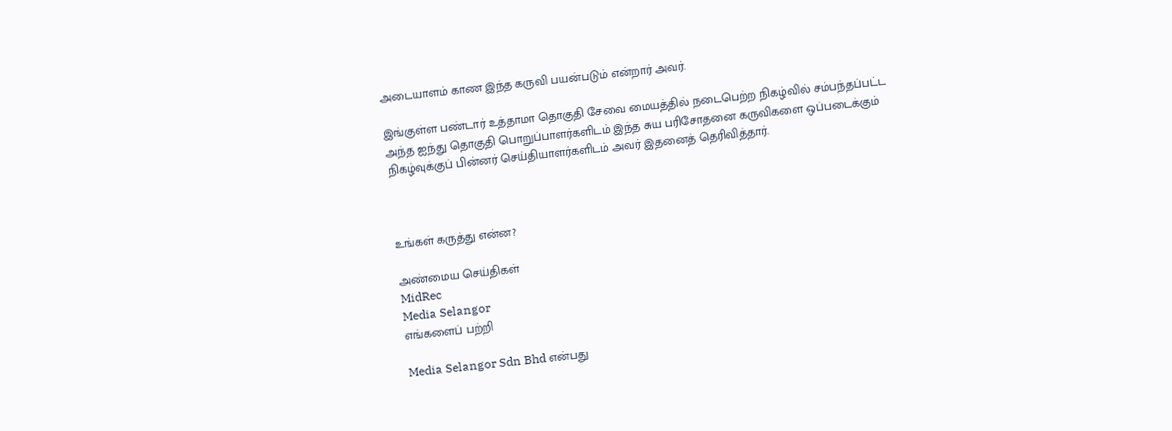அடையாளம் காண இந்த கருவி பயன்படும் என்றார் அவர்.

இங்குள்ள பண்டார் உத்தாமா தொகுதி சேவை மையத்தில் நடைபெற்ற நிகழ்வில் சம்பந்தப்பட்ட அந்த ஐந்து தொகுதி பொறுப்பாளர்களிடம் இந்த சுய பரிசோதனை கருவிகளை ஒப்படைக்கும் நிகழ்வுக்குப் பின்னர் செய்தியாளர்களிடம் அவர் இதனைத் தெரிவித்தார்.



உங்கள் கருத்து என்ன?

அண்மைய செய்திகள்
MidRec
Media Selangor
எங்களைப் பற்றி

Media Selangor Sdn Bhd என்பது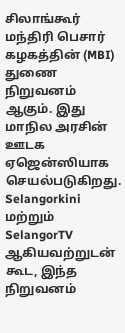சிலாங்கூர் மந்திரி பெசார் கழகத்தின் (MBI) துணை நிறுவனம் ஆகும். இது மாநில அரசின் ஊடக ஏஜென்ஸியாக செயல்படுகிறது. Selangorkini மற்றும் SelangorTV ஆகியவற்றுடன் கூட, இந்த நிறுவனம்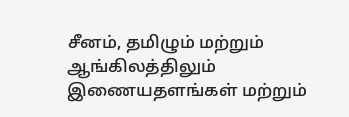சீனம், தமிழும் மற்றும் ஆங்கிலத்திலும் இணையதளங்கள் மற்றும்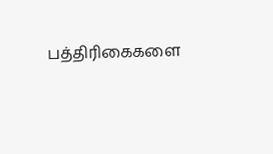பத்திரிகைகளை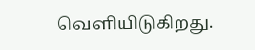வெளியிடுகிறது.